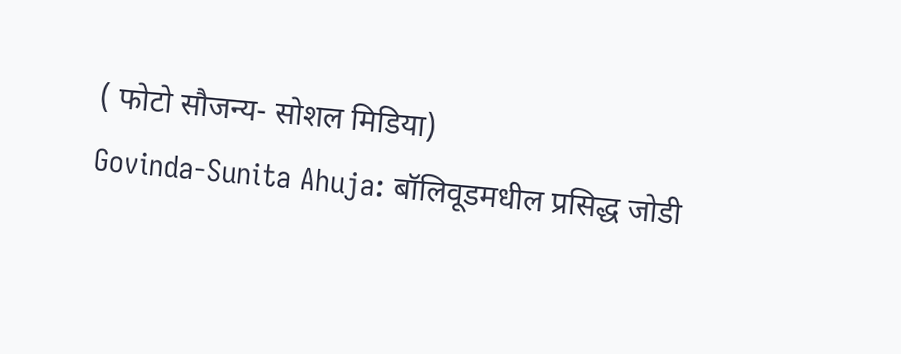( फोटो सौजन्य- सोशल मिडिया)
Govinda-Sunita Ahuja: बॉलिवूडमधील प्रसिद्ध जोडी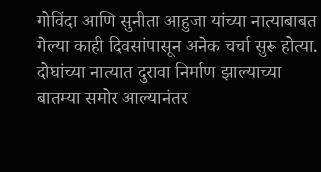गोविंदा आणि सुनीता आहुजा यांच्या नात्याबाबत गेल्या काही दिवसांपासून अनेक चर्चा सुरू होत्या. दोघांच्या नात्यात दुरावा निर्माण झाल्याच्या बातम्या समोर आल्यानंतर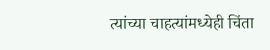त्यांच्या चाहत्यांमध्येही चिंता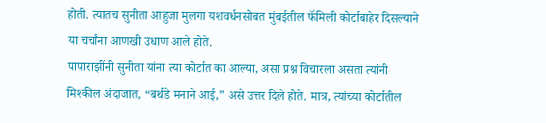होती. त्यातच सुनीता आहुजा मुलगा यशवर्धनसोबत मुंबईतील फॅमिली कोर्टाबाहेर दिसल्याने या चर्चांना आणखी उधाण आले होते.
पापाराझींनी सुनीता यांना त्या कोर्टात का आल्या, असा प्रश्न विचारला असता त्यांनी मिश्कील अंदाजात, “बर्थडे मनाने आई,” असे उत्तर दिले होते. मात्र, त्यांच्या कोर्टातील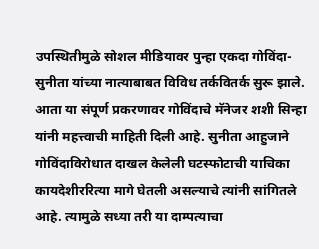उपस्थितीमुळे सोशल मीडियावर पुन्हा एकदा गोविंदा-सुनीता यांच्या नात्याबाबत विविध तर्कवितर्क सुरू झाले.
आता या संपूर्ण प्रकरणावर गोविंदाचे मॅनेजर शशी सिन्हा यांनी महत्त्वाची माहिती दिली आहे. सुनीता आहुजाने गोविंदाविरोधात दाखल केलेली घटस्फोटाची याचिका कायदेशीररित्या मागे घेतली असल्याचे त्यांनी सांगितले आहे. त्यामुळे सध्या तरी या दाम्पत्याचा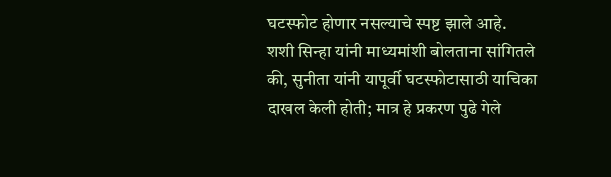घटस्फोट होणार नसल्याचे स्पष्ट झाले आहे.
शशी सिन्हा यांनी माध्यमांशी बोलताना सांगितले की, सुनीता यांनी यापूर्वी घटस्फोटासाठी याचिका दाखल केली होती; मात्र हे प्रकरण पुढे गेले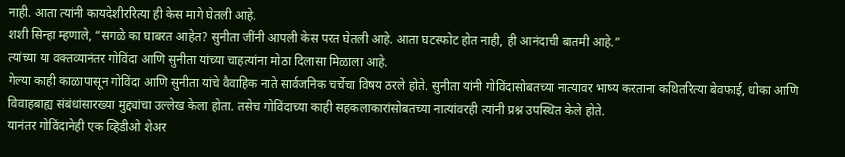नाही. आता त्यांनी कायदेशीररित्या ही केस मागे घेतली आहे.
शशी सिन्हा म्हणाले, “सगळे का घाबरत आहेत? सुनीता जींनी आपली केस परत घेतली आहे. आता घटस्फोट होत नाही, ही आनंदाची बातमी आहे.”
त्यांच्या या वक्तव्यानंतर गोविंदा आणि सुनीता यांच्या चाहत्यांना मोठा दिलासा मिळाला आहे.
गेल्या काही काळापासून गोविंदा आणि सुनीता यांचे वैवाहिक नाते सार्वजनिक चर्चेचा विषय ठरले होते. सुनीता यांनी गोविंदासोबतच्या नात्यावर भाष्य करताना कथितरित्या बेवफाई, धोका आणि विवाहबाह्य संबंधांसारख्या मुद्द्यांचा उल्लेख केला होता. तसेच गोविंदाच्या काही सहकलाकारांसोबतच्या नात्यांवरही त्यांनी प्रश्न उपस्थित केले होते.
यानंतर गोविंदानेही एक व्हिडीओ शेअर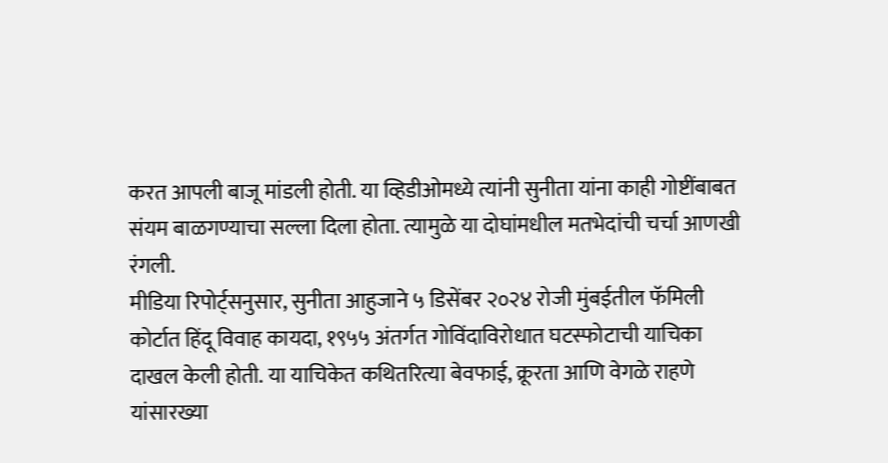करत आपली बाजू मांडली होती. या व्हिडीओमध्ये त्यांनी सुनीता यांना काही गोष्टींबाबत संयम बाळगण्याचा सल्ला दिला होता. त्यामुळे या दोघांमधील मतभेदांची चर्चा आणखी रंगली.
मीडिया रिपोर्ट्सनुसार, सुनीता आहुजाने ५ डिसेंबर २०२४ रोजी मुंबईतील फॅमिली कोर्टात हिंदू विवाह कायदा, १९५५ अंतर्गत गोविंदाविरोधात घटस्फोटाची याचिका दाखल केली होती. या याचिकेत कथितरित्या बेवफाई, क्रूरता आणि वेगळे राहणे यांसारख्या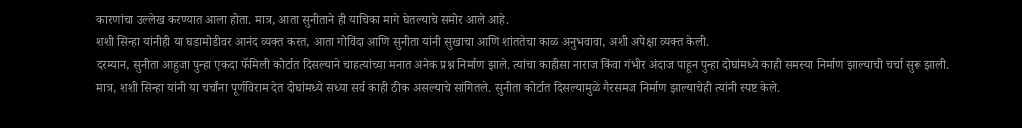कारणांचा उल्लेख करण्यात आला होता. मात्र, आता सुनीताने ही याचिका मागे घेतल्याचे समोर आले आहे.
शशी सिन्हा यांनीही या घडामोडीवर आनंद व्यक्त करत, आता गोविंदा आणि सुनीता यांनी सुखाचा आणि शांततेचा काळ अनुभवावा, अशी अपेक्षा व्यक्त केली.
दरम्यान, सुनीता आहुजा पुन्हा एकदा फॅमिली कोर्टात दिसल्याने चाहत्यांच्या मनात अनेक प्रश्न निर्माण झाले. त्यांचा काहीसा नाराज किंवा गंभीर अंदाज पाहून पुन्हा दोघांमध्ये काही समस्या निर्माण झाल्याची चर्चा सुरू झाली.
मात्र, शशी सिन्हा यांनी या चर्चांना पूर्णविराम देत दोघांमध्ये सध्या सर्व काही ठीक असल्याचे सांगितले. सुनीता कोर्टात दिसल्यामुळे गैरसमज निर्माण झाल्याचेही त्यांनी स्पष्ट केले.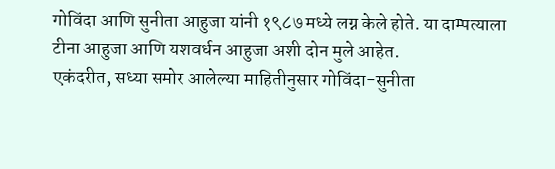गोविंदा आणि सुनीता आहुजा यांनी १९८७ मध्ये लग्न केले होते. या दाम्पत्याला टीना आहुजा आणि यशवर्धन आहुजा अशी दोन मुले आहेत.
एकंदरीत, सध्या समोर आलेल्या माहितीनुसार गोविंदा-सुनीता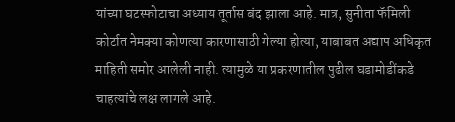यांच्या घटस्फोटाचा अध्याय तूर्तास बंद झाला आहे. मात्र, सुनीता फॅमिली कोर्टात नेमक्या कोणत्या कारणासाठी गेल्या होत्या, याबाबत अद्याप अधिकृत माहिती समोर आलेली नाही. त्यामुळे या प्रकरणातील पुढील घडामोडींकडे चाहत्यांचे लक्ष लागले आहे.